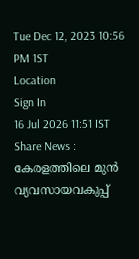Tue Dec 12, 2023 10:56 PM 1ST
Location
Sign In
16 Jul 2026 11:51 IST
Share News :
കേരളത്തിലെ മുൻ വ്യവസായവകുപ്പ്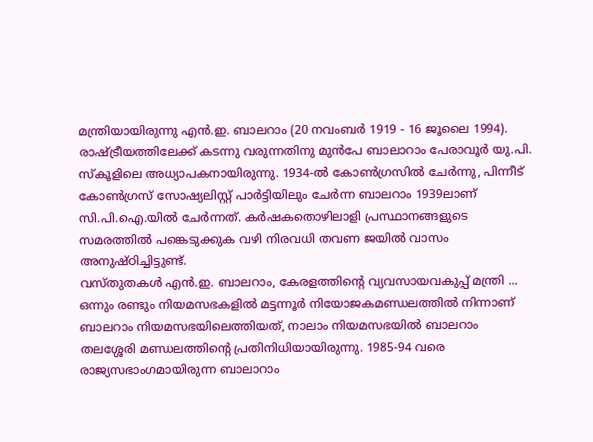മന്ത്രിയായിരുന്നു എൻ.ഇ. ബാലറാം (20 നവംബർ 1919 - 16 ജൂലൈ 1994). രാഷ്ട്രീയത്തിലേക്ക് കടന്നു വരുന്നതിനു മുൻപേ ബാലാറാം പേരാവൂർ യു.പി. സ്കൂളിലെ അധ്യാപകനായിരുന്നു. 1934-ൽ കോൺഗ്രസിൽ ചേർന്നു, പിന്നീട് കോൺഗ്രസ് സോഷ്യലിസ്റ്റ് പാർട്ടിയിലും ചേർന്ന ബാലറാം 1939ലാണ് സി.പി.ഐ.യിൽ ചേർന്നത്. കർഷകതൊഴിലാളി പ്രസ്ഥാനങ്ങളുടെ സമരത്തിൽ പങ്കെടുക്കുക വഴി നിരവധി തവണ ജയിൽ വാസം അനുഷ്ഠിച്ചിട്ടുണ്ട്.
വസ്തുതകൾ എൻ.ഇ. ബാലറാം, കേരളത്തിന്റെ വ്യവസായവകുപ്പ് മന്ത്രി ...
ഒന്നും രണ്ടും നിയമസഭകളിൽ മട്ടന്നൂർ നിയോജകമണ്ഡലത്തിൽ നിന്നാണ് ബാലറാം നിയമസഭയിലെത്തിയത്, നാലാം നിയമസഭയിൽ ബാലറാം തലശ്ശേരി മണ്ഡലത്തിന്റെ പ്രതിനിധിയായിരുന്നു. 1985-94 വരെ രാജ്യസഭാംഗമായിരുന്ന ബാലാറാം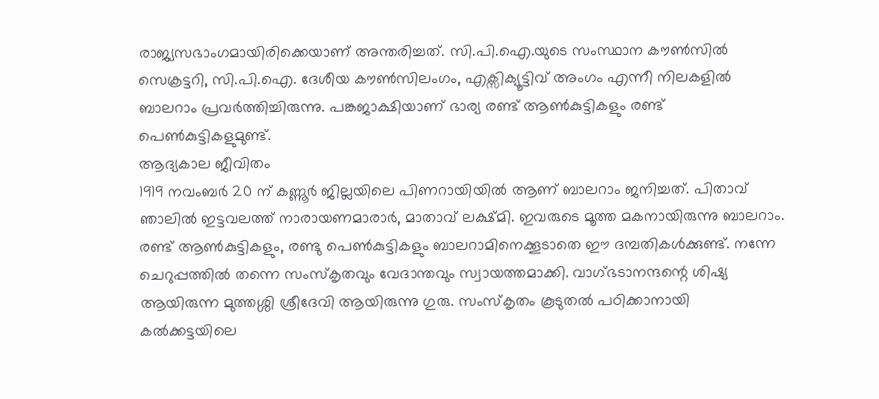രാജ്യസഭാംഗമായിരിക്കെയാണ് അന്തരിച്ചത്. സി.പി.ഐ.യുടെ സംസ്ഥാന കൗൺസിൽ സെക്രട്ടറി, സി.പി.ഐ. ദേശീയ കൗൺസിലംഗം, എക്സിക്യൂട്ടിവ് അംഗം എന്നീ നിലകളിൽ ബാലറാം പ്രവർത്തിച്ചിരുന്നു. പങ്കജാക്ഷിയാണ് ഭാര്യ രണ്ട് ആൺകുട്ടികളും രണ്ട് പെൺകുട്ടികളുമുണ്ട്.
ആദ്യകാല ജീവിതം
1919 നവംബർ 20 ന് കണ്ണൂർ ജില്ലയിലെ പിണറായിയിൽ ആണ് ബാലറാം ജനിച്ചത്. പിതാവ് ഞാലിൽ ഇട്ടവലത്ത് നാരായണമാരാർ, മാതാവ് ലക്ഷ്മി. ഇവരുടെ മൂത്ത മകനായിരുന്നു ബാലറാം. രണ്ട് ആൺകുട്ടികളും, രണ്ടു പെൺകുട്ടികളും ബാലറാമിനെക്കൂടാതെ ഈ ദമ്പതികൾക്കുണ്ട്. നന്നേ ചെറുപ്പത്തിൽ തന്നെ സംസ്കൃതവും വേദാന്തവും സ്വായത്തമാക്കി. വാഗ്ഭടാനന്ദന്റെ ശിഷ്യ ആയിരുന്ന മുത്തശ്ശി ശ്രീദേവി ആയിരുന്നു ഗുരു. സംസ്കൃതം കൂടുതൽ പഠിക്കാനായി കൽക്കട്ടയിലെ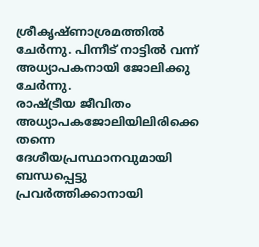ശ്രീകൃഷ്ണാശ്രമത്തിൽ ചേർന്നു. പിന്നീട് നാട്ടിൽ വന്ന് അധ്യാപകനായി ജോലിക്കു ചേർന്നു.
രാഷ്ട്രീയ ജീവിതം
അധ്യാപകജോലിയിലിരിക്കെ തന്നെ ദേശീയപ്രസ്ഥാനവുമായി ബന്ധപ്പെട്ടു പ്രവർത്തിക്കാനായി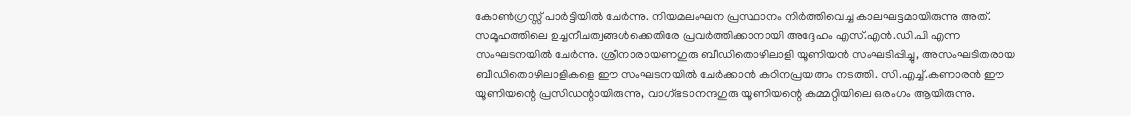കോൺഗ്രസ്സ് പാർട്ടിയിൽ ചേർന്നു. നിയമലംഘന പ്രസ്ഥാനം നിർത്തിവെച്ച കാലഘട്ടമായിരുന്നു അത്. സമൂഹത്തിലെ ഉച്ചനീചത്വങ്ങൾക്കെതിരേ പ്രവർത്തിക്കാനായി അദ്ദേഹം എസ്.എൻ.ഡി.പി എന്ന സംഘടനയിൽ ചേർന്നു. ശ്രീനാരായണഗുരു ബീഡിതൊഴിലാളി യൂണിയൻ സംഘടിപ്പിച്ചു, അസംഘടിതരായ ബീഡിതൊഴിലാളികളെ ഈ സംഘടനയിൽ ചേർക്കാൻ കഠിനപ്രയത്നം നടത്തി. സി.എച്ച്.കണാരൻ ഈ യൂണിയന്റെ പ്രസിഡന്റായിരുന്നു, വാഗ്ഭടാനന്ദഗുരു യൂണിയന്റെ കമ്മറ്റിയിലെ ഒരംഗം ആയിരുന്നു.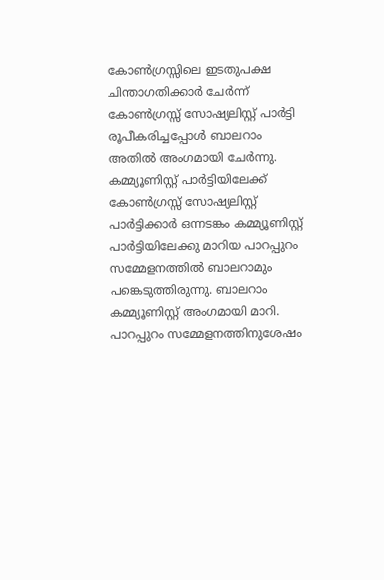കോൺഗ്രസ്സിലെ ഇടതുപക്ഷ ചിന്താഗതിക്കാർ ചേർന്ന് കോൺഗ്രസ്സ് സോഷ്യലിസ്റ്റ് പാർട്ടി രൂപീകരിച്ചപ്പോൾ ബാലറാം അതിൽ അംഗമായി ചേർന്നു.
കമ്മ്യൂണിസ്റ്റ് പാർട്ടിയിലേക്ക്
കോൺഗ്രസ്സ് സോഷ്യലിസ്റ്റ് പാർട്ടിക്കാർ ഒന്നടങ്കം കമ്മ്യൂണിസ്റ്റ് പാർട്ടിയിലേക്കു മാറിയ പാറപ്പുറം സമ്മേളനത്തിൽ ബാലറാമും പങ്കെടുത്തിരുന്നു. ബാലറാം കമ്മ്യൂണിസ്റ്റ് അംഗമായി മാറി. പാറപ്പുറം സമ്മേളനത്തിനുശേഷം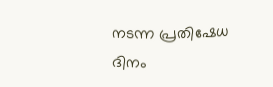നടന്ന പ്രതിഷേധ ദിനം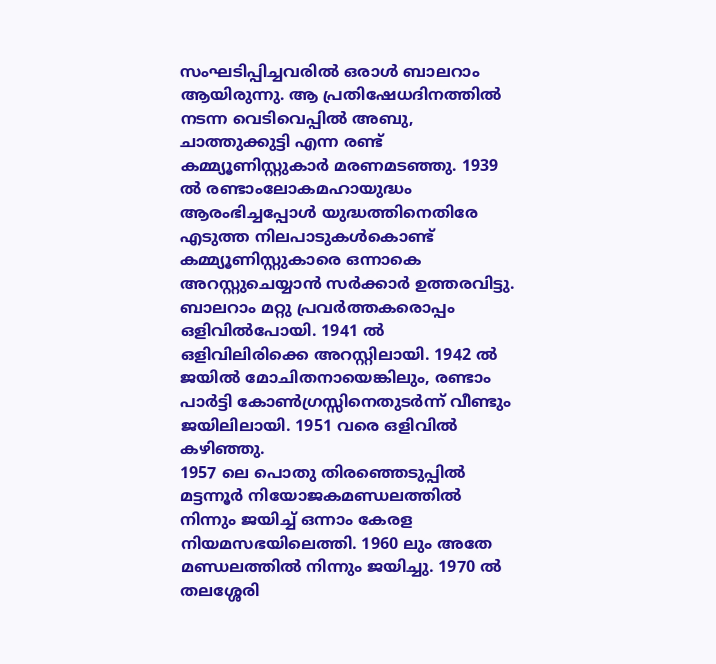സംഘടിപ്പിച്ചവരിൽ ഒരാൾ ബാലറാം ആയിരുന്നു. ആ പ്രതിഷേധദിനത്തിൽ നടന്ന വെടിവെപ്പിൽ അബു, ചാത്തുക്കുട്ടി എന്ന രണ്ട് കമ്മ്യൂണിസ്റ്റുകാർ മരണമടഞ്ഞു. 1939 ൽ രണ്ടാംലോകമഹായുദ്ധം ആരംഭിച്ചപ്പോൾ യുദ്ധത്തിനെതിരേ എടുത്ത നിലപാടുകൾകൊണ്ട് കമ്മ്യൂണിസ്റ്റുകാരെ ഒന്നാകെ അറസ്റ്റുചെയ്യാൻ സർക്കാർ ഉത്തരവിട്ടു. ബാലറാം മറ്റു പ്രവർത്തകരൊപ്പം ഒളിവിൽപോയി. 1941 ൽ ഒളിവിലിരിക്കെ അറസ്റ്റിലായി. 1942 ൽ ജയിൽ മോചിതനായെങ്കിലും, രണ്ടാം പാർട്ടി കോൺഗ്രസ്സിനെതുടർന്ന് വീണ്ടും ജയിലിലായി. 1951 വരെ ഒളിവിൽ കഴിഞ്ഞു.
1957 ലെ പൊതു തിരഞ്ഞെടുപ്പിൽ മട്ടന്നൂർ നിയോജകമണ്ഡലത്തിൽ നിന്നും ജയിച്ച് ഒന്നാം കേരള നിയമസഭയിലെത്തി. 1960 ലും അതേ മണ്ഡലത്തിൽ നിന്നും ജയിച്ചു. 1970 ൽ തലശ്ശേരി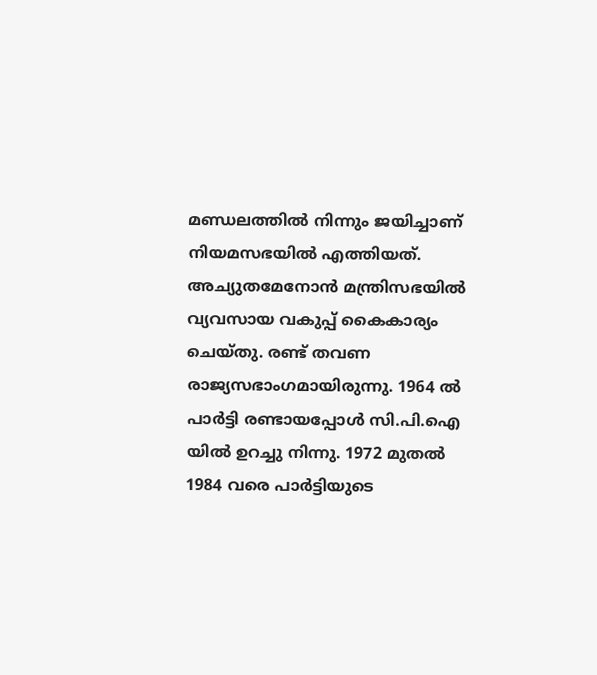മണ്ഡലത്തിൽ നിന്നും ജയിച്ചാണ് നിയമസഭയിൽ എത്തിയത്. അച്യുതമേനോൻ മന്ത്രിസഭയിൽ വ്യവസായ വകുപ്പ് കൈകാര്യം ചെയ്തു. രണ്ട് തവണ രാജ്യസഭാംഗമായിരുന്നു. 1964 ൽ പാർട്ടി രണ്ടായപ്പോൾ സി.പി.ഐ യിൽ ഉറച്ചു നിന്നു. 1972 മുതൽ 1984 വരെ പാർട്ടിയുടെ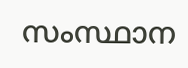സംസ്ഥാന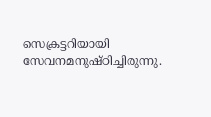സെക്രട്ടറിയായി സേവനമനുഷ്ഠിച്ചിരുന്നു.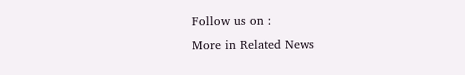Follow us on :
More in Related News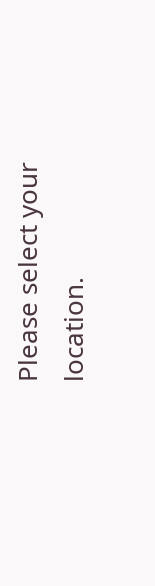Please select your location.